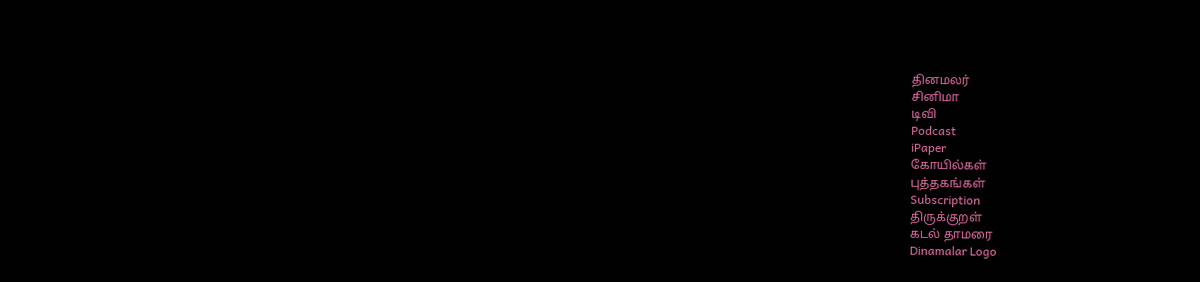தினமலர்
சினிமா
டிவி
Podcast
iPaper
கோயில்கள்
புத்தகங்கள்
Subscription
திருக்குறள்
கடல் தாமரை
Dinamalar Logo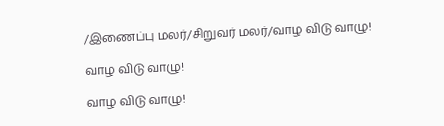/இணைப்பு மலர்/சிறுவர் மலர்/வாழ விடு வாழு!

வாழ விடு வாழு!

வாழ விடு வாழு!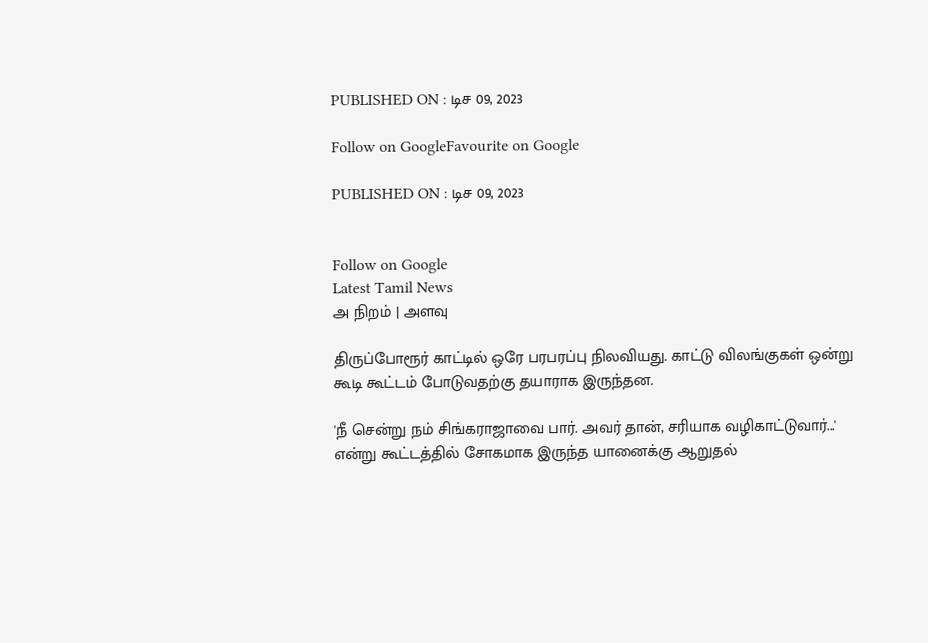PUBLISHED ON : டிச 09, 2023

Follow on GoogleFavourite on Google

PUBLISHED ON : டிச 09, 2023


Follow on Google
Latest Tamil News
அ நிறம் | அளவு

திருப்போரூர் காட்டில் ஒரே பரபரப்பு நிலவியது. காட்டு விலங்குகள் ஒன்று கூடி கூட்டம் போடுவதற்கு தயாராக இருந்தன.

'நீ சென்று நம் சிங்கராஜாவை பார். அவர் தான், சரியாக வழிகாட்டுவார்...' என்று கூட்டத்தில் சோகமாக இருந்த யானைக்கு ஆறுதல்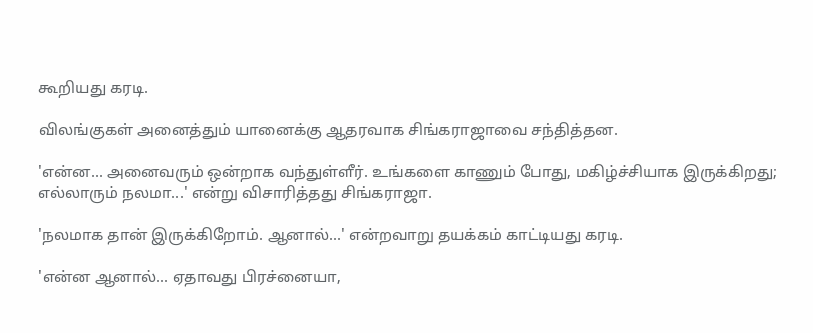கூறியது கரடி.

விலங்குகள் அனைத்தும் யானைக்கு ஆதரவாக சிங்கராஜாவை சந்தித்தன.

'என்ன... அனைவரும் ஒன்றாக வந்துள்ளீர். உங்களை காணும் போது, மகிழ்ச்சியாக இருக்கிறது; எல்லாரும் நலமா...' என்று விசாரித்தது சிங்கராஜா.

'நலமாக தான் இருக்கிறோம். ஆனால்...' என்றவாறு தயக்கம் காட்டியது கரடி.

'என்ன ஆனால்... ஏதாவது பிரச்னையா,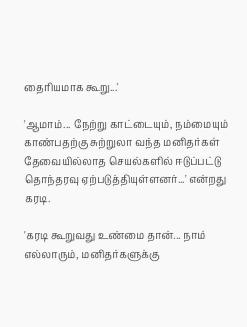தைரியமாக கூறு...'

'ஆமாம்... நேற்று காட்டையும், நம்மையும் காண்பதற்கு சுற்றுலா வந்த மனிதர்கள் தேவையில்லாத செயல்களில் ஈடுப்பட்டு தொந்தரவு ஏற்படுத்தியுள்ளனர்...' என்றது கரடி.

'கரடி கூறுவது உண்மை தான்... நாம் எல்லாரும், மனிதர்களுக்கு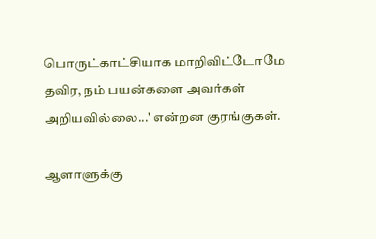பொருட்காட்சியாக மாறிவிட்டோமே தவிர, நம் பயன்களை அவர்கள் அறியவில்லை...' என்றன குரங்குகள்.

ஆளாளுக்கு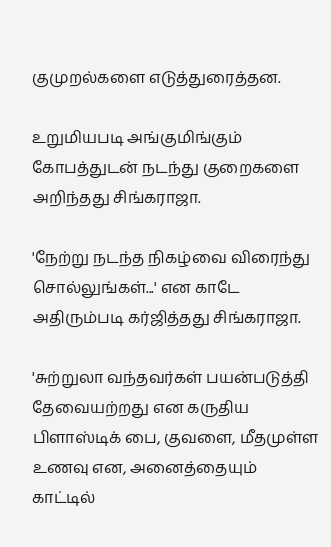குமுறல்களை எடுத்துரைத்தன.

உறுமியபடி அங்குமிங்கும் கோபத்துடன் நடந்து குறைகளை அறிந்தது சிங்கராஜா.

'நேற்று நடந்த நிகழ்வை விரைந்து சொல்லுங்கள்...' என காடே அதிரும்படி கர்ஜித்தது சிங்கராஜா.

'சுற்றுலா வந்தவர்கள் பயன்படுத்தி தேவையற்றது என கருதிய பிளாஸ்டிக் பை, குவளை, மீதமுள்ள உணவு என, அனைத்தையும் காட்டில்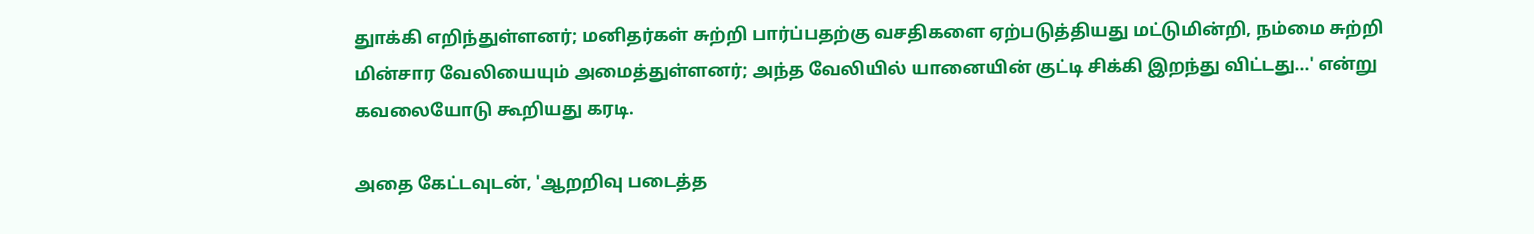துாக்கி எறிந்துள்ளனர்; மனிதர்கள் சுற்றி பார்ப்பதற்கு வசதிகளை ஏற்படுத்தியது மட்டுமின்றி, நம்மை சுற்றி மின்சார வேலியையும் அமைத்துள்ளனர்; அந்த வேலியில் யானையின் குட்டி சிக்கி இறந்து விட்டது...' என்று கவலையோடு கூறியது கரடி.

அதை கேட்டவுடன், 'ஆறறிவு படைத்த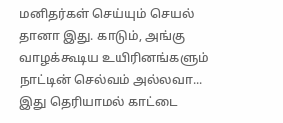மனிதர்கள் செய்யும் செயல் தானா இது. காடும், அங்கு வாழக்கூடிய உயிரினங்களும் நாட்டின் செல்வம் அல்லவா... இது தெரியாமல் காட்டை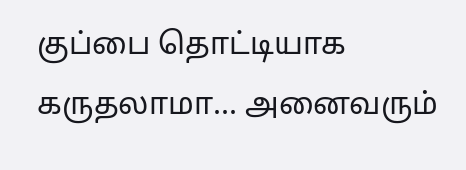குப்பை தொட்டியாக கருதலாமா... அனைவரும்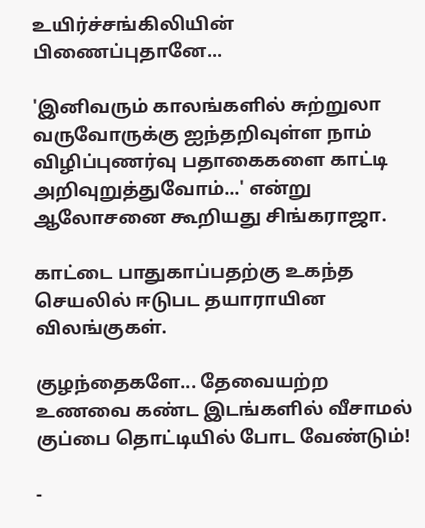உயிர்ச்சங்கிலியின் பிணைப்புதானே...

'இனிவரும் காலங்களில் சுற்றுலா வருவோருக்கு ஐந்தறிவுள்ள நாம் விழிப்புணர்வு பதாகைகளை காட்டி அறிவுறுத்துவோம்...' என்று ஆலோசனை கூறியது சிங்கராஜா.

காட்டை பாதுகாப்பதற்கு உகந்த செயலில் ஈடுபட தயாராயின விலங்குகள்.

குழந்தைகளே... தேவையற்ற உணவை கண்ட இடங்களில் வீசாமல் குப்பை தொட்டியில் போட வேண்டும்!

-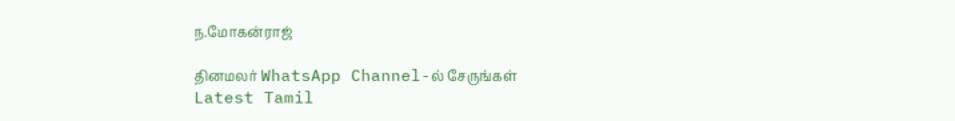ந.மோகன்ராஜ்

தினமலர் WhatsApp Channel-ல் சேருங்கள்
Latest Tamil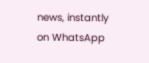news, instantly on WhatsApp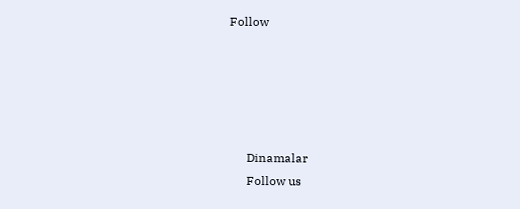Follow





      Dinamalar
      Follow us